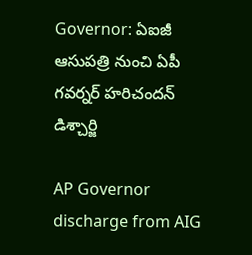Governor: ఏఐజీ ఆసుపత్రి నుంచి ఏపీ గవర్నర్ హరిచందన్ డిశ్చార్జి

AP Governor discharge from AIG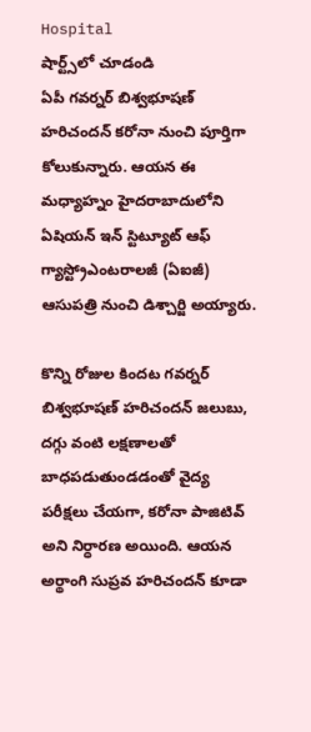Hospital
షార్ట్స్‌లో చూడండి
ఏపీ గవర్నర్ బిశ్వభూషణ్ హరిచందన్ కరోనా నుంచి పూర్తిగా కోలుకున్నారు. ఆయన ఈ మధ్యాహ్నం హైదరాబాదులోని ఏషియన్ ఇన్ స్టిట్యూట్ ఆఫ్ గ్యాస్ట్రోఎంటరాలజీ (ఏఐజీ) ఆసుపత్రి నుంచి డిశ్చార్జి అయ్యారు.

కొన్ని రోజుల కిందట గవర్నర్ బిశ్వభూషణ్ హరిచందన్ జలుబు, దగ్గు వంటి లక్షణాలతో బాధపడుతుండడంతో వైద్య పరీక్షలు చేయగా, కరోనా పాజిటివ్ అని నిర్ధారణ అయింది. ఆయన అర్థాంగి సుప్రవ హరిచందన్ కూడా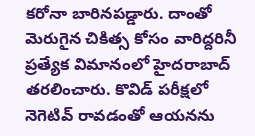కరోనా బారినపడ్డారు. దాంతో మెరుగైన చికిత్స కోసం వారిద్దరినీ ప్రత్యేక విమానంలో హైదరాబాద్ తరలించారు. కొవిడ్ పరీక్షలో నెగెటివ్ రావడంతో ఆయనను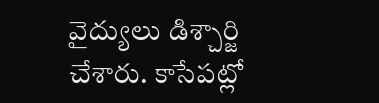వైద్యులు డిశ్చార్జి చేశారు. కాసేపట్లో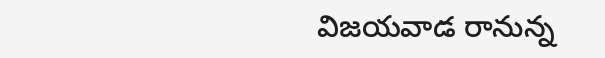విజయవాడ రానున్న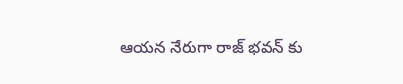ఆయన నేరుగా రాజ్ భవన్ కు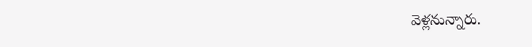వెళ్లనున్నారు.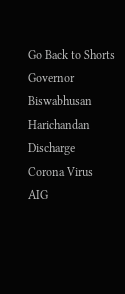Go Back to Shorts
Governor
Biswabhusan Harichandan
Discharge
Corona Virus
AIG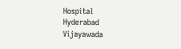Hospital
Hyderabad
Vijayawada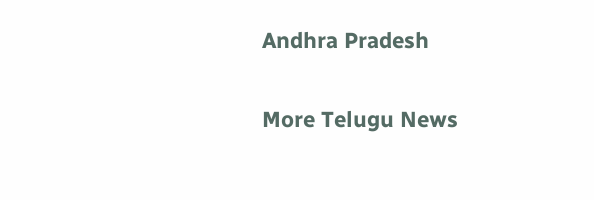Andhra Pradesh

More Telugu News